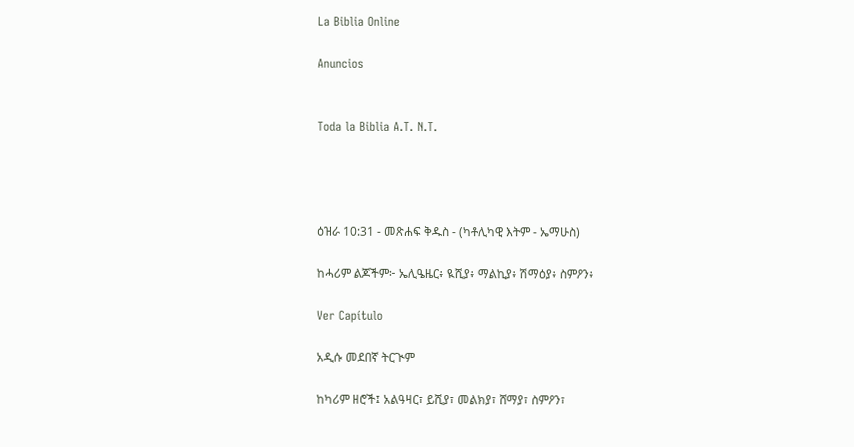La Biblia Online

Anuncios


Toda la Biblia A.T. N.T.




ዕዝራ 10:31 - መጽሐፍ ቅዱስ - (ካቶሊካዊ እትም - ኤማሁስ)

ከሓሪም ልጆችም፦ ኤሊዔዜር፥ ዪሺያ፥ ማልኪያ፥ ሽማዕያ፥ ስምዖን፥

Ver Capítulo

አዲሱ መደበኛ ትርጒም

ከካሪም ዘሮች፤ አልዓዛር፣ ይሺያ፣ መልክያ፣ ሸማያ፣ ስምዖን፣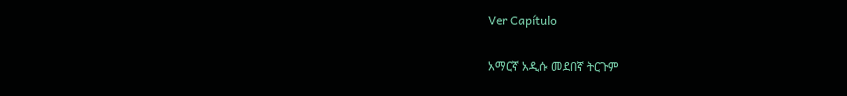Ver Capítulo

አማርኛ አዲሱ መደበኛ ትርጉም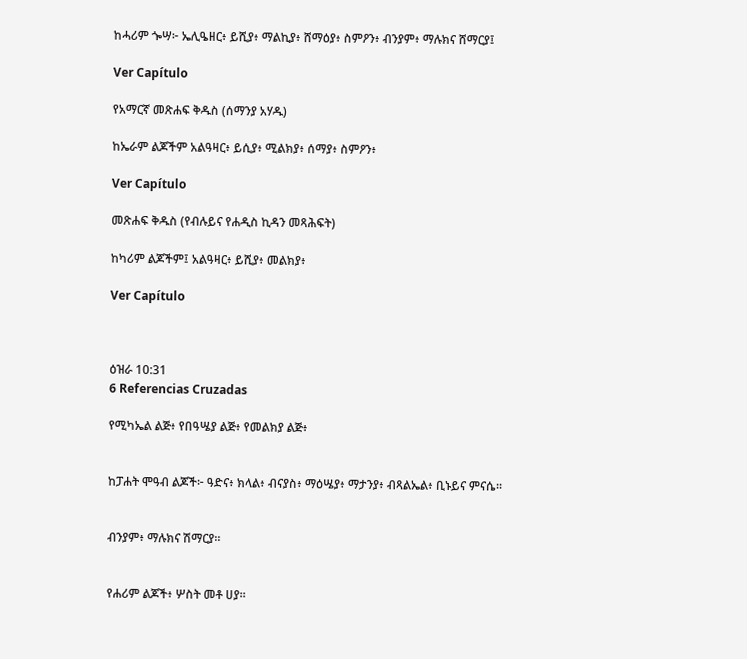ከሓሪም ጐሣ፦ ኤሊዔዘር፥ ይሺያ፥ ማልኪያ፥ ሸማዕያ፥ ስምዖን፥ ብንያም፥ ማሉክና ሸማርያ፤

Ver Capítulo

የአማርኛ መጽሐፍ ቅዱስ (ሰማንያ አሃዱ)

ከኤራም ልጆችም አልዓዛር፥ ይሲያ፥ ሚልክያ፥ ሰማያ፥ ስምዖን፥

Ver Capítulo

መጽሐፍ ቅዱስ (የብሉይና የሐዲስ ኪዳን መጻሕፍት)

ከካሪም ልጆችም፤ አልዓዛር፥ ይሺያ፥ መልክያ፥

Ver Capítulo



ዕዝራ 10:31
6 Referencias Cruzadas

የሚካኤል ልጅ፥ የበዓሤያ ልጅ፥ የመልክያ ልጅ፥


ከፓሐት ሞዓብ ልጆች፦ ዓድና፥ ክላል፥ ብናያስ፥ ማዕሤያ፥ ማታንያ፥ ብጻልኤል፥ ቢኑይና ምናሴ።


ብንያም፥ ማሉክና ሽማርያ።


የሐሪም ልጆች፥ ሦስት መቶ ሀያ።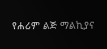የሐሪም ልጅ ማልኪያና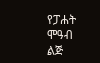የፓሐት ሞዓብ ልጅ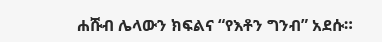ሐሹብ ሌላውን ክፍልና “የእቶን ግንብ” አደሱ።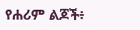የሐሪም ልጆች፥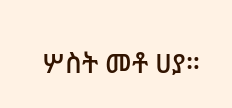ሦስት መቶ ሀያ።